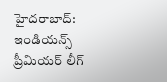హైదరాబాద్: ఇండియన్స్ ప్రీమియర్ లీగ్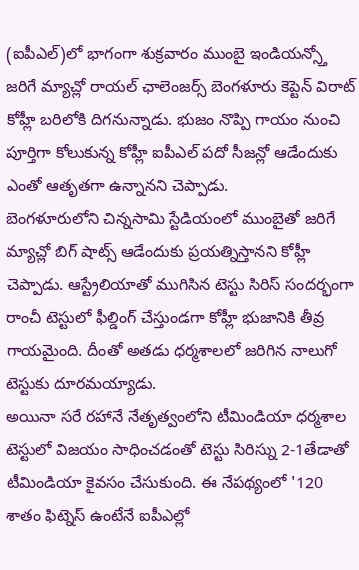(ఐపీఎల్)లో భాగంగా శుక్రవారం ముంబై ఇండియన్స్తో జరిగే మ్యాచ్లో రాయల్ ఛాలెంజర్స్ బెంగళూరు కెప్టెన్ విరాట్ కోహ్లీ బరిలోకి దిగనున్నాడు. భుజం నొప్పి గాయం నుంచి పూర్తిగా కోలుకున్న కోహ్లీ ఐపీఎల్ పదో సీజన్లో ఆడేందుకు ఎంతో ఆతృతగా ఉన్నానని చెప్పాడు.
బెంగళూరులోని చిన్నసామి స్టేడియంలో ముంబైతో జరిగే మ్యాచ్లో బిగ్ షాట్స్ ఆడేందుకు ప్రయత్నిస్తానని కోహ్లీ చెప్పాడు. ఆస్ట్రేలియాతో ముగిసిన టెస్టు సిరిస్ సందర్భంగా రాంచీ టెస్టులో ఫీల్డింగ్ చేస్తుండగా కోహ్లీ భుజానికి తీవ్ర గాయమైంది. దీంతో అతడు ధర్మశాలలో జరిగిన నాలుగో టెస్టుకు దూరమయ్యాడు.
అయినా సరే రహానే నేతృత్వంలోని టీమిండియా ధర్మశాల టెస్టులో విజయం సాధించడంతో టెస్టు సిరిస్ను 2-1తేడాతో టీమిండియా కైవసం చేసుకుంది. ఈ నేపథ్యంలో '120 శాతం ఫిట్నెస్ ఉంటేనే ఐపీఎల్లో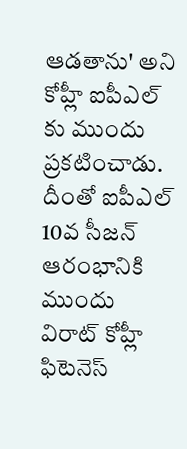ఆడతాను' అని కోహ్లీ ఐపీఎల్ కు ముందు ప్రకటించాడు. దీంతో ఐపీఎల్ 10వ సీజన్ ఆరంభానికి ముందు విరాట్ కోహ్లీ ఫిటెనెస్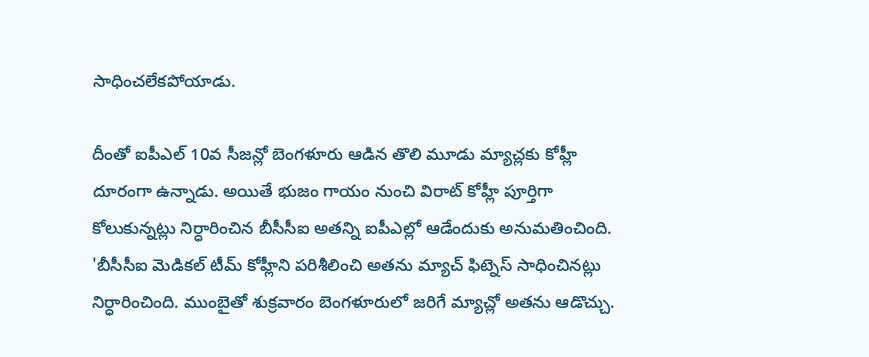సాధించలేకపోయాడు.

దీంతో ఐపీఎల్ 10వ సీజన్లో బెంగళూరు ఆడిన తొలి మూడు మ్యాచ్లకు కోహ్లీ దూరంగా ఉన్నాడు. అయితే భుజం గాయం నుంచి విరాట్ కోహ్లీ పూర్తిగా కోలుకున్నట్లు నిర్ధారించిన బీసీసీఐ అతన్ని ఐపీఎల్లో ఆడేందుకు అనుమతించింది.
'బీసీసీఐ మెడికల్ టీమ్ కోహ్లీని పరిశీలించి అతను మ్యాచ్ ఫిట్నెస్ సాధించినట్లు నిర్ధారించింది. ముంబైతో శుక్రవారం బెంగళూరులో జరిగే మ్యాచ్లో అతను ఆడొచ్చు.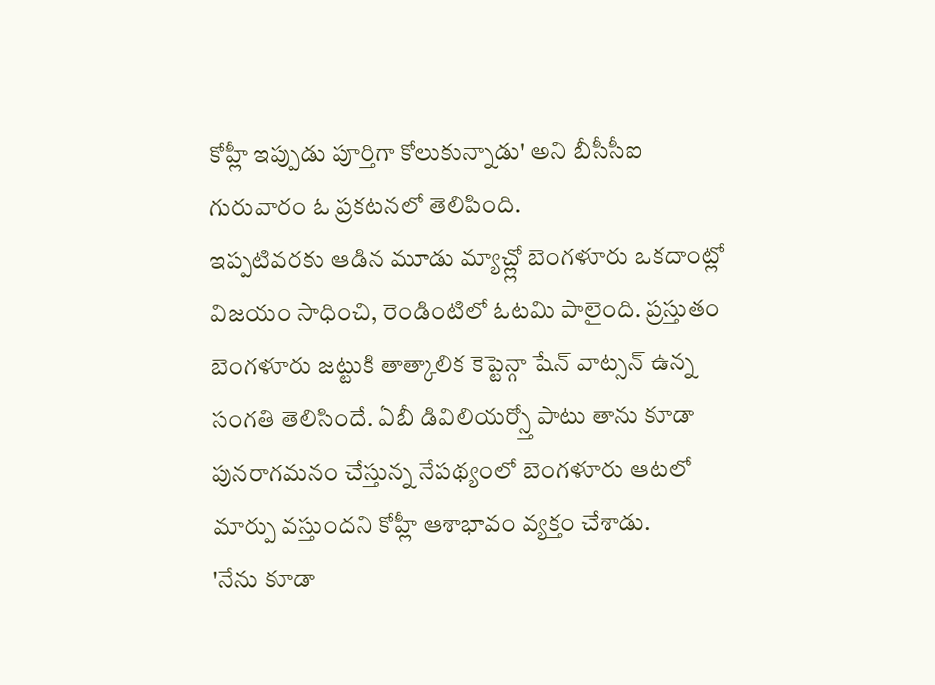కోహ్లీ ఇప్పుడు పూర్తిగా కోలుకున్నాడు' అని బీసీసీఐ గురువారం ఓ ప్రకటనలో తెలిపింది.
ఇప్పటివరకు ఆడిన మూడు మ్యాచ్ల్లో బెంగళూరు ఒకదాంట్లో విజయం సాధించి, రెండింటిలో ఓటమి పాలైంది. ప్రస్తుతం బెంగళూరు జట్టుకి తాత్కాలిక కెప్టెన్గా షేన్ వాట్సన్ ఉన్న సంగతి తెలిసిందే. ఏబీ డివిలియర్స్తో పాటు తాను కూడా పునరాగమనం చేస్తున్న నేపథ్యంలో బెంగళూరు ఆటలో మార్పు వస్తుందని కోహ్లీ ఆశాభావం వ్యక్తం చేశాడు.
'నేను కూడా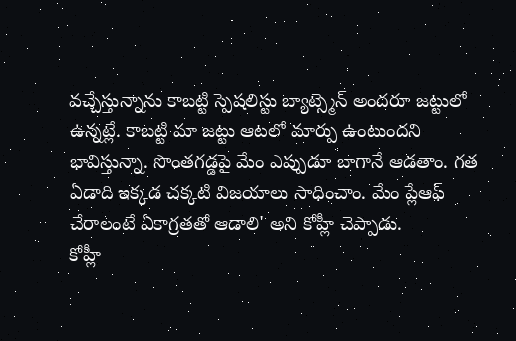వచ్చేస్తున్నాను కాబట్టి స్పెషలిస్టు బ్యాట్స్మెన్ అందరూ జట్టులో ఉన్నట్లే. కాబట్టి మా జట్టు ఆటలో మార్పు ఉంటుందని భావిస్తున్నా. సొంతగడ్డపై మేం ఎప్పుడూ బాగానే ఆడతాం. గత ఏడాది ఇక్కడ చక్కటి విజయాలు సాధించాం. మేం ప్లేఆఫ్ చేరాలంటే ఏకాగ్రతతో ఆడాలి' అని కోహ్లీ చెప్పాడు.
కోహ్లీ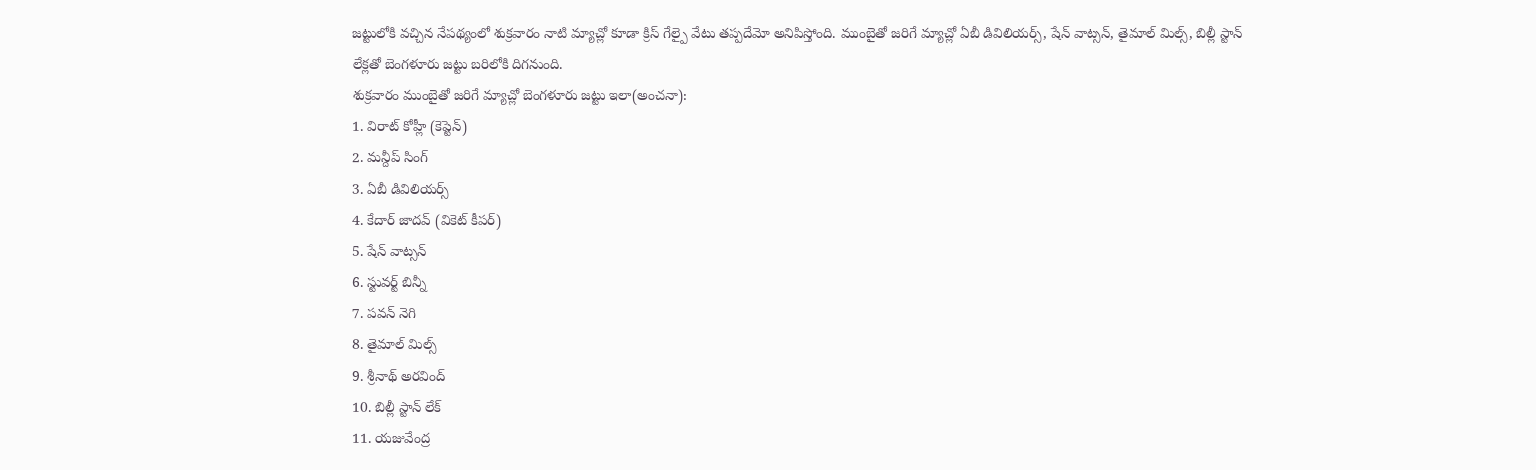జట్టులోకి వచ్చిన నేపథ్యంలో శుక్రవారం నాటి మ్యాచ్లో కూడా క్రిస్ గేల్పై వేటు తప్పదేమో అనిపిస్తోంది. ముంబైతో జరిగే మ్యాచ్లో ఏబీ డివిలియర్స్, షేన్ వాట్సన్, తైమాల్ మిల్స్, బిల్లీ స్టాన్ లేక్లతో బెంగళూరు జట్టు బరిలోకి దిగనుంది.
శుక్రవారం ముంబైతో జరిగే మ్యాచ్లో బెంగళూరు జట్టు ఇలా(అంచనా):
1. విరాట్ కోహ్లీ (కెప్టెన్)
2. మన్దీప్ సింగ్
3. ఏబీ డివిలియర్స్
4. కేదార్ జాదవ్ (వికెట్ కీపర్)
5. షేన్ వాట్సన్
6. స్టువర్ట్ బిన్నీ
7. పవన్ నెగి
8. తైమాల్ మిల్స్
9. శ్రీనాథ్ అరవింద్
10. బిల్లీ స్టాన్ లేక్
11. యజువేంద్ర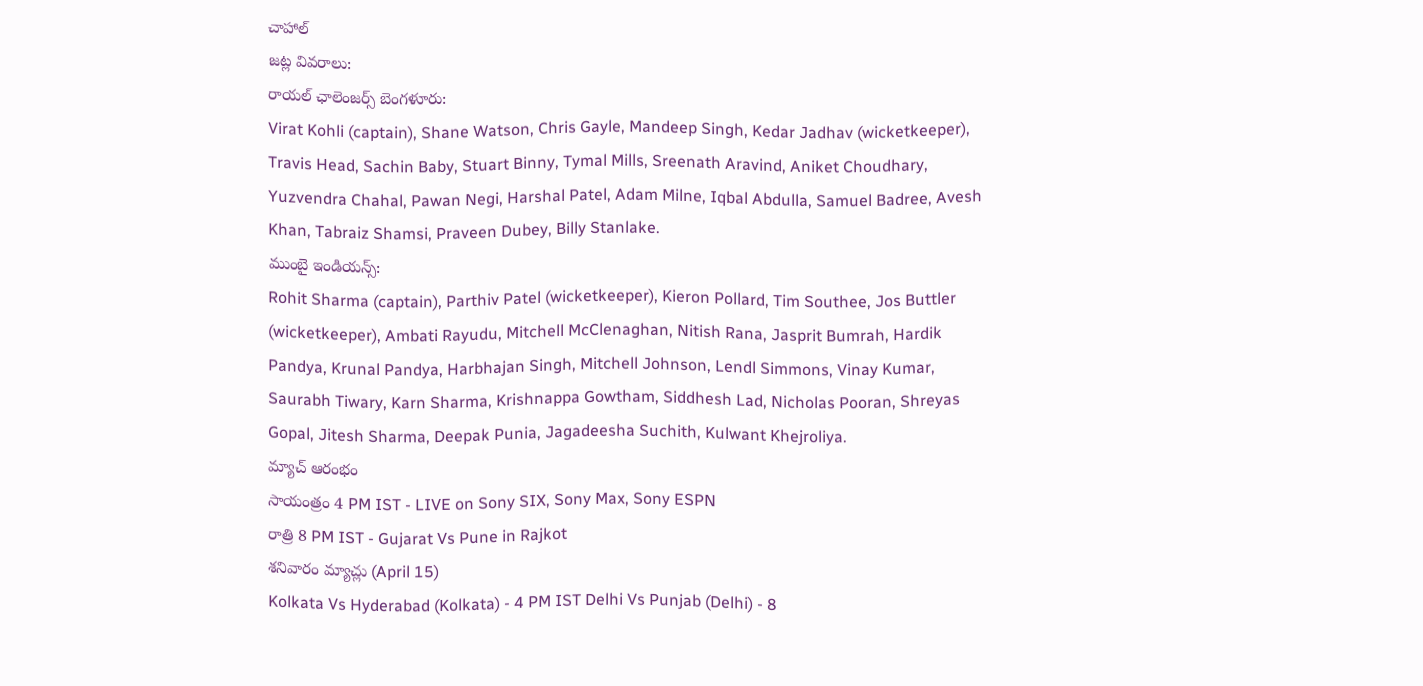చాహాల్
జట్ల వివరాలు:
రాయల్ ఛాలెంజర్స్ బెంగళూరు:
Virat Kohli (captain), Shane Watson, Chris Gayle, Mandeep Singh, Kedar Jadhav (wicketkeeper), Travis Head, Sachin Baby, Stuart Binny, Tymal Mills, Sreenath Aravind, Aniket Choudhary, Yuzvendra Chahal, Pawan Negi, Harshal Patel, Adam Milne, Iqbal Abdulla, Samuel Badree, Avesh Khan, Tabraiz Shamsi, Praveen Dubey, Billy Stanlake.
ముంబై ఇండియన్స్:
Rohit Sharma (captain), Parthiv Patel (wicketkeeper), Kieron Pollard, Tim Southee, Jos Buttler (wicketkeeper), Ambati Rayudu, Mitchell McClenaghan, Nitish Rana, Jasprit Bumrah, Hardik Pandya, Krunal Pandya, Harbhajan Singh, Mitchell Johnson, Lendl Simmons, Vinay Kumar, Saurabh Tiwary, Karn Sharma, Krishnappa Gowtham, Siddhesh Lad, Nicholas Pooran, Shreyas Gopal, Jitesh Sharma, Deepak Punia, Jagadeesha Suchith, Kulwant Khejroliya.
మ్యాచ్ ఆరంభం
సాయంత్రం 4 PM IST - LIVE on Sony SIX, Sony Max, Sony ESPN
రాత్రి 8 PM IST - Gujarat Vs Pune in Rajkot
శనివారం మ్యాచ్లు (April 15)
Kolkata Vs Hyderabad (Kolkata) - 4 PM IST Delhi Vs Punjab (Delhi) - 8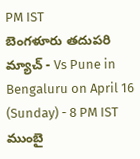PM IST
బెంగళూరు తదుపరి మ్యాచ్ - Vs Pune in Bengaluru on April 16 (Sunday) - 8 PM IST
ముంబై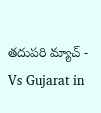తదుపరి మ్యాచ్ - Vs Gujarat in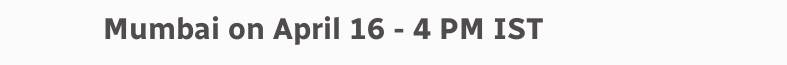Mumbai on April 16 - 4 PM IST